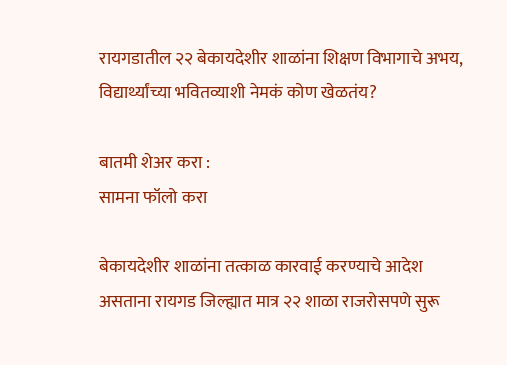रायगडातील २२ बेकायदेशीर शाळांना शिक्षण विभागाचे अभय, विद्यार्थ्यांच्या भवितव्याशी नेमकं कोण खेळतंय?

बातमी शेअर करा :
सामना फॉलो करा

बेकायदेशीर शाळांना तत्काळ कारवाई करण्याचे आदेश असताना रायगड जिल्ह्यात मात्र २२ शाळा राजरोसपणे सुरू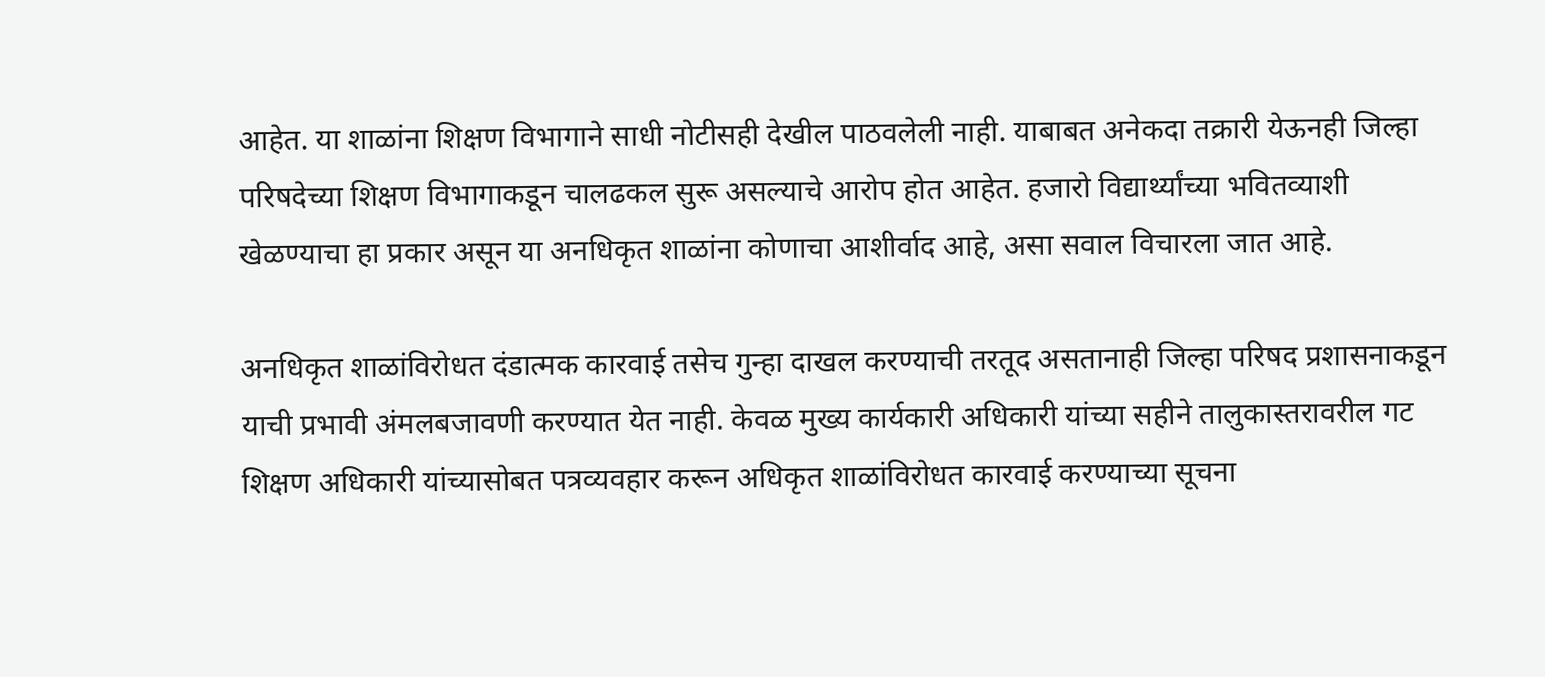आहेत. या शाळांना शिक्षण विभागाने साधी नोटीसही देखील पाठवलेली नाही. याबाबत अनेकदा तक्रारी येऊनही जिल्हा परिषदेच्या शिक्षण विभागाकडून चालढकल सुरू असल्याचे आरोप होत आहेत. हजारो विद्यार्थ्यांच्या भवितव्याशी खेळण्याचा हा प्रकार असून या अनधिकृत शाळांना कोणाचा आशीर्वाद आहे, असा सवाल विचारला जात आहे.

अनधिकृत शाळांविरोधत दंडात्मक कारवाई तसेच गुन्हा दाखल करण्याची तरतूद असतानाही जिल्हा परिषद प्रशासनाकडून याची प्रभावी अंमलबजावणी करण्यात येत नाही. केवळ मुख्य कार्यकारी अधिकारी यांच्या सहीने तालुकास्तरावरील गट शिक्षण अधिकारी यांच्यासोबत पत्रव्यवहार करून अधिकृत शाळांविरोधत कारवाई करण्याच्या सूचना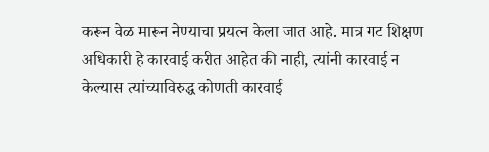करून वेळ मारून नेण्याचा प्रयत्न केला जात आहे. मात्र गट शिक्षण अधिकारी हे कारवाई करीत आहेत की नाही, त्यांनी कारवाई न केल्यास त्यांच्याविरुद्ध कोणती कारवाई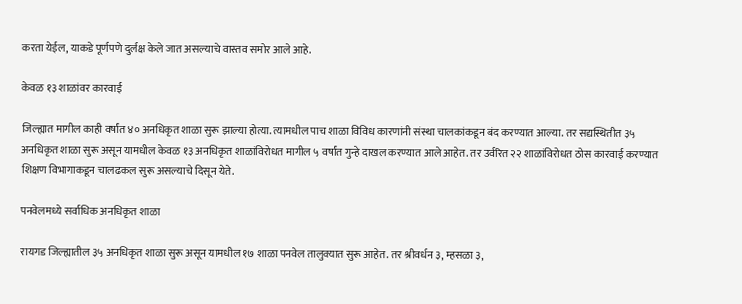करता येईल, याकडे पूर्णपणे दुर्लक्ष केले जात असल्याचे वास्तव समोर आले आहे.

केवळ १३ शाळांवर कारवाई

जिल्ह्यात मागील काही वर्षांत ४० अनधिकृत शाळा सुरू झाल्या होत्या. त्यामधील पाच शाळा विविध कारणांनी संस्था चालकांकडून बंद करण्यात आल्या. तर सद्यस्थितीत ३५ अनधिकृत शाळा सुरू असून यामधील केवळ १३ अनधिकृत शाळांविरोधत मागील ५ वर्षांत गुन्हे दाखल करण्यात आले आहेत. तर उर्वरित २२ शाळांविरोधत ठोस कारवाई करण्यात शिक्षण विभागाकडून चालढकल सुरू असल्याचे दिसून येते.

पनवेलमध्ये सर्वाधिक अनधिकृत शाळा

रायगड जिल्ह्यातील ३५ अनधिकृत शाळा सुरू असून यामधील १७ शाळा पनवेल तालुक्यात सुरू आहेत. तर श्रीवर्धन ३, म्हसळा ३,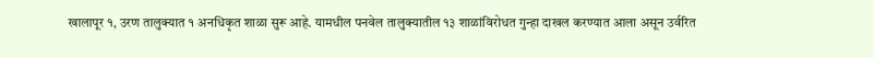खालापूर १, उरण तालुक्यात १ अनधिकृत शाळा सुरू आहे. यामधील पनवेल तालुक्यातील १३ शाळांविरोधत गुन्हा दाखल करण्यात आला असून उर्वरित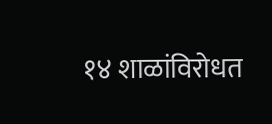१४ शाळांविरोधत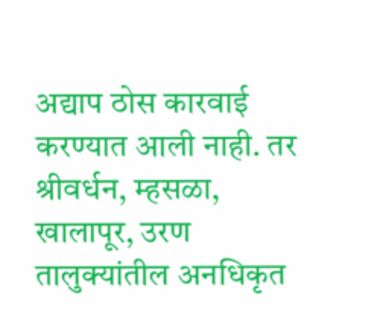अद्याप ठोस कारवाई करण्यात आली नाही. तर श्रीवर्धन, म्हसळा, खालापूर, उरण तालुक्यांतील अनधिकृत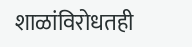शाळांविरोधतही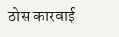ठोस कारवाई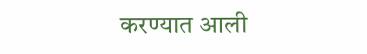करण्यात आली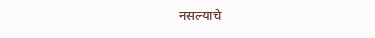नसल्याचे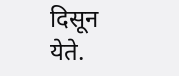दिसून येते.